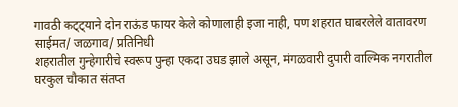गावठी कट्ट्याने दोन राऊंड फायर केले कोणालाही इजा नाही, पण शहरात घाबरलेले वातावरण
साईमत/ जळगाव/ प्रतिनिधी
शहरातील गुन्हेगारीचे स्वरूप पुन्हा एकदा उघड झाले असून, मंगळवारी दुपारी वाल्मिक नगरातील घरकुल चौकात संतप्त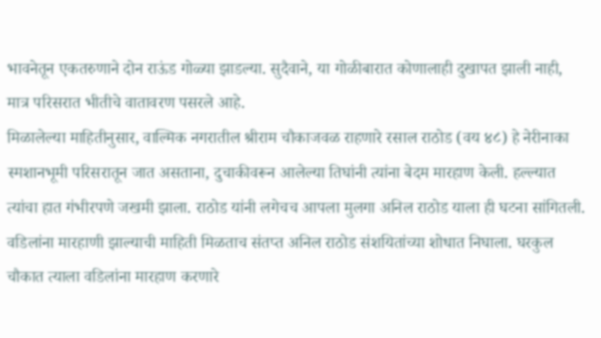भावनेतून एकतरुणाने दोन राऊंड गोळ्या झाडल्या. सुदैवाने, या गोळीबारात कोणालाही दुखापत झाली नाही, मात्र परिसरात भीतीचे वातावरण पसरले आहे.
मिळालेल्या माहितीनुसार, वाल्मिक नगरातील श्रीराम चौकाजवळ राहणारे रसाल राठोड (वय ४८) हे नेरीनाका स्मशानभूमी परिसरातून जात असताना, दुचाकीवरून आलेल्या तिघांनी त्यांना बेदम मारहाण केली. हल्ल्यात त्यांचा हात गंभीरपणे जखमी झाला. राठोड यांनी लगेचच आपला मुलगा अनिल राठोड याला ही घटना सांगितली.
वडिलांना मारहाणी झाल्याची माहिती मिळताच संतप्त अनिल राठोड संशयितांच्या शोधात निघाला. घरकुल चौकात त्याला वडिलांना मारहाण करणारे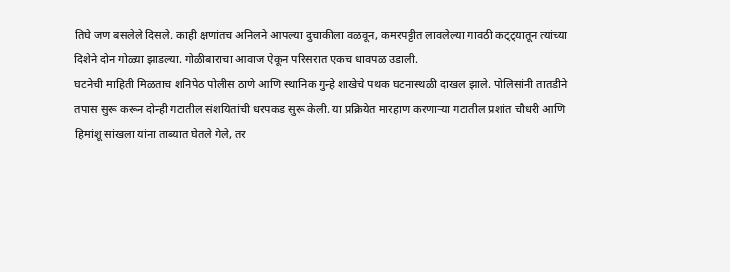तिघे जण बसलेले दिसले. काही क्षणांतच अनिलने आपल्या दुचाकीला वळवून, कमरपट्टीत लावलेल्या गावठी कट्ट्यातून त्यांच्या दिशेने दोन गोळ्या झाडल्या. गोळीबाराचा आवाज ऐकून परिसरात एकच धावपळ उडाली.
घटनेची माहिती मिळताच शनिपेठ पोलीस ठाणे आणि स्थानिक गुन्हे शाखेचे पथक घटनास्थळी दाखल झाले. पोलिसांनी तातडीने तपास सुरू करून दोन्ही गटातील संशयितांची धरपकड सुरू केली. या प्रक्रियेत मारहाण करणाऱ्या गटातील प्रशांत चौधरी आणि हिमांशू सांखला यांना ताब्यात घेतले गेले, तर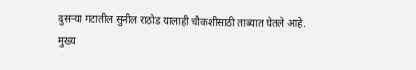दुसऱ्या गटातील सुनील राठोड यालाही चौकशीसाठी ताब्यात घेतले आहे.
मुख्य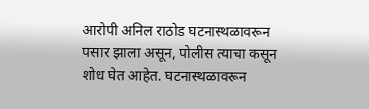आरोपी अनिल राठोड घटनास्थळावरून पसार झाला असून, पोलीस त्याचा कसून शोध घेत आहेत. घटनास्थळावरून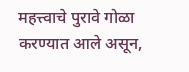महत्त्वाचे पुरावे गोळा करण्यात आले असून,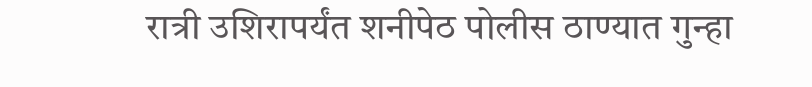रात्री उशिरापर्यंत शनीपेठ पोलीस ठाण्यात गुन्हा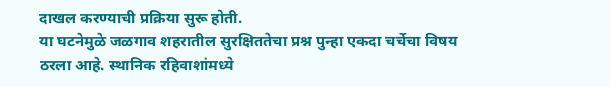दाखल करण्याची प्रक्रिया सुरू होती.
या घटनेमुळे जळगाव शहरातील सुरक्षिततेचा प्रश्न पुन्हा एकदा चर्चेचा विषय ठरला आहे. स्थानिक रहिवाशांमध्ये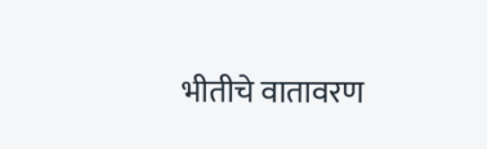भीतीचे वातावरण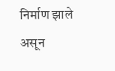निर्माण झाले असून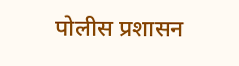पोलीस प्रशासन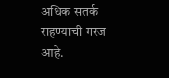अधिक सतर्क राहण्याची गरज आहे.